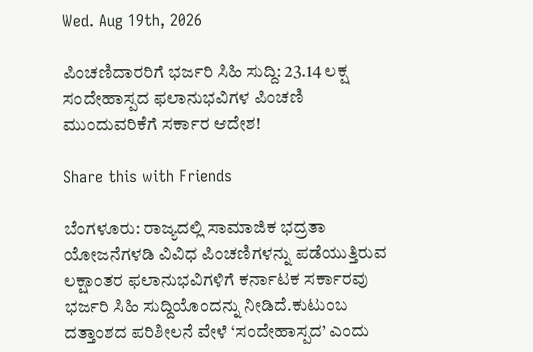Wed. Aug 19th, 2026

ಪಿಂಚಣಿದಾರರಿಗೆ ಭರ್ಜರಿ ಸಿಹಿ ಸುದ್ದಿ: 23.14 ಲಕ್ಷ ಸಂದೇಹಾಸ್ಪದ ಫಲಾನುಭವಿಗಳ ಪಿಂಚಣಿ ಮುಂದುವರಿಕೆಗೆ ಸರ್ಕಾರ ಆದೇಶ!

Share this with Friends

ಬೆಂಗಳೂರು: ರಾಜ್ಯದಲ್ಲಿ ಸಾಮಾಜಿಕ ಭದ್ರತಾ ಯೋಜನೆಗಳಡಿ ವಿವಿಧ ಪಿಂಚಣಿಗಳನ್ನು ಪಡೆಯುತ್ತಿರುವ ಲಕ್ಷಾಂತರ ಫಲಾನುಭವಿಗಳಿಗೆ ಕರ್ನಾಟಕ ಸರ್ಕಾರವು ಭರ್ಜರಿ ಸಿಹಿ ಸುದ್ದಿಯೊಂದನ್ನು ನೀಡಿದೆ.ಕುಟುಂಬ ದತ್ತಾಂಶದ ಪರಿಶೀಲನೆ ವೇಳೆ ‘ಸಂದೇಹಾಸ್ಪದ’ ಎಂದು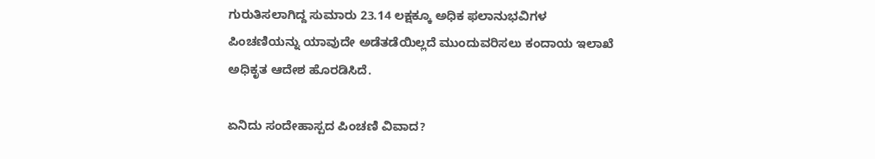ಗುರುತಿಸಲಾಗಿದ್ದ ಸುಮಾರು 23.14 ಲಕ್ಷಕ್ಕೂ ಅಧಿಕ ಫಲಾನುಭವಿಗಳ ಪಿಂಚಣಿಯನ್ನು ಯಾವುದೇ ಅಡೆತಡೆಯಿಲ್ಲದೆ ಮುಂದುವರಿಸಲು ಕಂದಾಯ ಇಲಾಖೆ ಅಧಿಕೃತ ಆದೇಶ ಹೊರಡಿಸಿದೆ.

ಏನಿದು ಸಂದೇಹಾಸ್ಪದ ಪಿಂಚಣಿ ವಿವಾದ?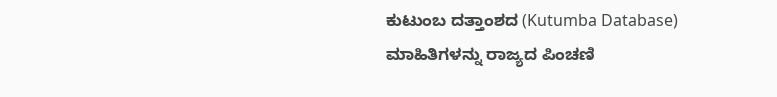ಕುಟುಂಬ ದತ್ತಾಂಶದ (Kutumba Database) ಮಾಹಿತಿಗಳನ್ನು ರಾಜ್ಯದ ಪಿಂಚಣಿ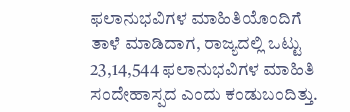ಫಲಾನುಭವಿಗಳ ಮಾಹಿತಿಯೊಂದಿಗೆ ತಾಳೆ ಮಾಡಿದಾಗ, ರಾಜ್ಯದಲ್ಲಿ ಒಟ್ಟು 23,14,544 ಫಲಾನುಭವಿಗಳ ಮಾಹಿತಿ ಸಂದೇಹಾಸ್ಪದ ಎಂದು ಕಂಡುಬಂದಿತ್ತು.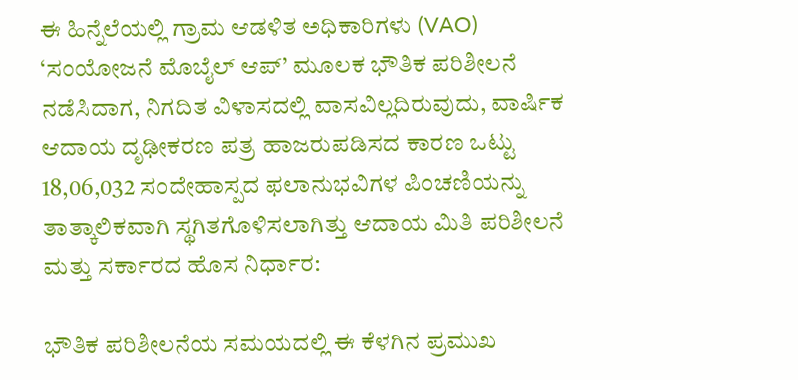ಈ ಹಿನ್ನೆಲೆಯಲ್ಲಿ ಗ್ರಾಮ ಆಡಳಿತ ಅಧಿಕಾರಿಗಳು (VAO) ‘ಸಂಯೋಜನೆ ಮೊಬೈಲ್ ಆಪ್’ ಮೂಲಕ ಭೌತಿಕ ಪರಿಶೀಲನೆ ನಡೆಸಿದಾಗ, ನಿಗದಿತ ವಿಳಾಸದಲ್ಲಿ ವಾಸವಿಲ್ಲದಿರುವುದು, ವಾರ್ಷಿಕ ಆದಾಯ ದೃಢೀಕರಣ ಪತ್ರ ಹಾಜರುಪಡಿಸದ ಕಾರಣ ಒಟ್ಟು 18,06,032 ಸಂದೇಹಾಸ್ಪದ ಫಲಾನುಭವಿಗಳ ಪಿಂಚಣಿಯನ್ನು ತಾತ್ಕಾಲಿಕವಾಗಿ ಸ್ಥಗಿತಗೊಳಿಸಲಾಗಿತ್ತು ಆದಾಯ ಮಿತಿ ಪರಿಶೀಲನೆ ಮತ್ತು ಸರ್ಕಾರದ ಹೊಸ ನಿರ್ಧಾರ:

ಭೌತಿಕ ಪರಿಶೀಲನೆಯ ಸಮಯದಲ್ಲಿ ಈ ಕೆಳಗಿನ ಪ್ರಮುಖ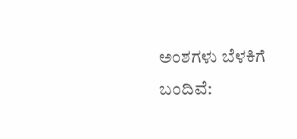ಅಂಶಗಳು ಬೆಳಕಿಗೆ ಬಂದಿವೆ: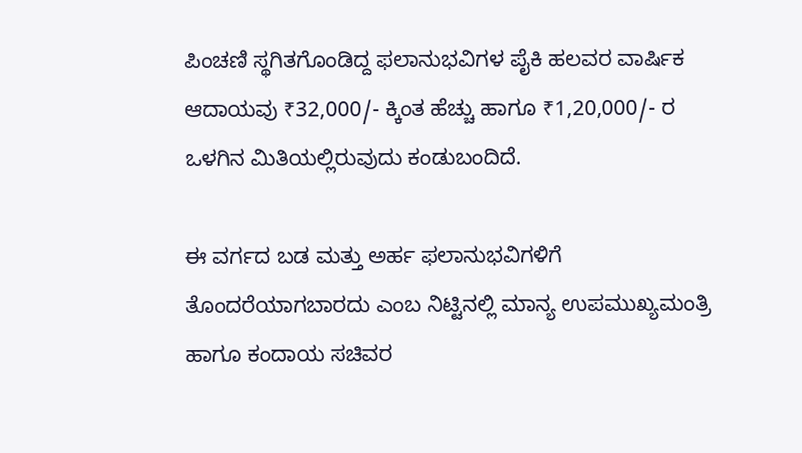ಪಿಂಚಣಿ ಸ್ಥಗಿತಗೊಂಡಿದ್ದ ಫಲಾನುಭವಿಗಳ ಪೈಕಿ ಹಲವರ ವಾರ್ಷಿಕ ಆದಾಯವು ₹32,000/- ಕ್ಕಿಂತ ಹೆಚ್ಚು ಹಾಗೂ ₹1,20,000/- ರ ಒಳಗಿನ ಮಿತಿಯಲ್ಲಿರುವುದು ಕಂಡುಬಂದಿದೆ.

ಈ ವರ್ಗದ ಬಡ ಮತ್ತು ಅರ್ಹ ಫಲಾನುಭವಿಗಳಿಗೆ ತೊಂದರೆಯಾಗಬಾರದು ಎಂಬ ನಿಟ್ಟಿನಲ್ಲಿ ಮಾನ್ಯ ಉಪಮುಖ್ಯಮಂತ್ರಿ ಹಾಗೂ ಕಂದಾಯ ಸಚಿವರ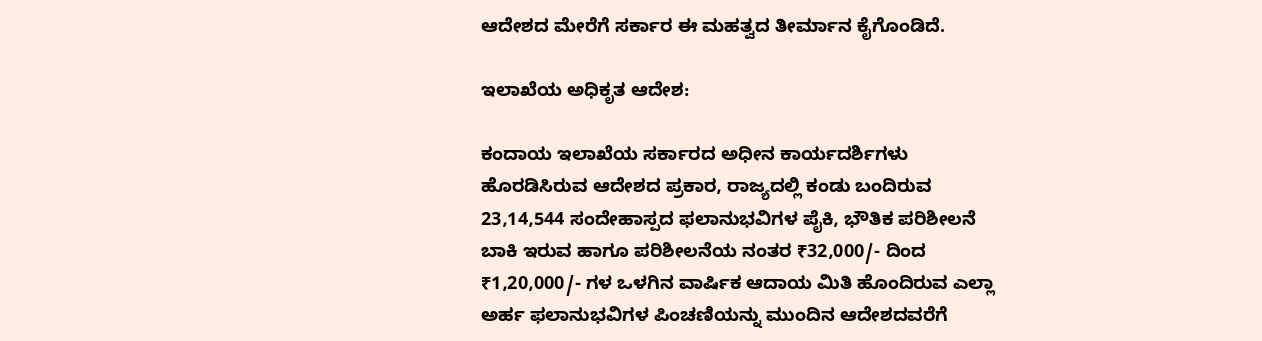ಆದೇಶದ ಮೇರೆಗೆ ಸರ್ಕಾರ ಈ ಮಹತ್ವದ ತೀರ್ಮಾನ ಕೈಗೊಂಡಿದೆ.

ಇಲಾಖೆಯ ಅಧಿಕೃತ ಆದೇಶ:

ಕಂದಾಯ ಇಲಾಖೆಯ ಸರ್ಕಾರದ ಅಧೀನ ಕಾರ್ಯದರ್ಶಿಗಳು ಹೊರಡಿಸಿರುವ ಆದೇಶದ ಪ್ರಕಾರ, ರಾಜ್ಯದಲ್ಲಿ ಕಂಡು ಬಂದಿರುವ 23,14,544 ಸಂದೇಹಾಸ್ಪದ ಫಲಾನುಭವಿಗಳ ಪೈಕಿ, ಭೌತಿಕ ಪರಿಶೀಲನೆ ಬಾಕಿ ಇರುವ ಹಾಗೂ ಪರಿಶೀಲನೆಯ ನಂತರ ₹32,000/- ದಿಂದ ₹1,20,000/- ಗಳ ಒಳಗಿನ ವಾರ್ಷಿಕ ಆದಾಯ ಮಿತಿ ಹೊಂದಿರುವ ಎಲ್ಲಾ ಅರ್ಹ ಫಲಾನುಭವಿಗಳ ಪಿಂಚಣಿಯನ್ನು ಮುಂದಿನ ಆದೇಶದವರೆಗೆ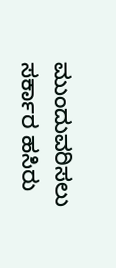ಮುಂದುವರಿಸಲು ಸರ್ಕಾರ ಹಸಿರು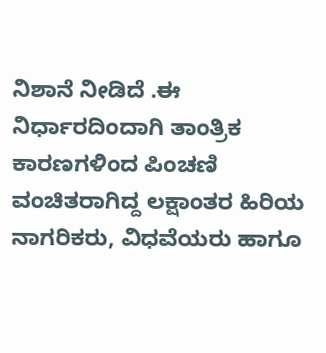ನಿಶಾನೆ ನೀಡಿದೆ .ಈ ನಿರ್ಧಾರದಿಂದಾಗಿ ತಾಂತ್ರಿಕ ಕಾರಣಗಳಿಂದ ಪಿಂಚಣಿ ವಂಚಿತರಾಗಿದ್ದ ಲಕ್ಷಾಂತರ ಹಿರಿಯ ನಾಗರಿಕರು, ವಿಧವೆಯರು ಹಾಗೂ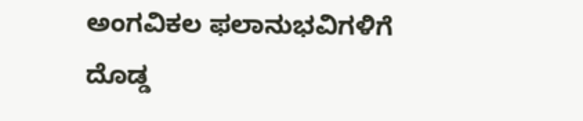ಅಂಗವಿಕಲ ಫಲಾನುಭವಿಗಳಿಗೆ ದೊಡ್ಡ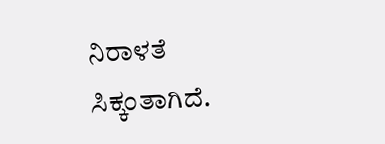ನಿರಾಳತೆ ಸಿಕ್ಕಂತಾಗಿದೆ.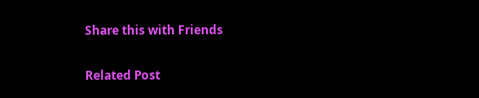Share this with Friends

Related Post